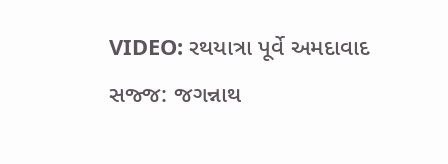VIDEO: રથયાત્રા પૂર્વે અમદાવાદ સજ્જ: જગન્નાથ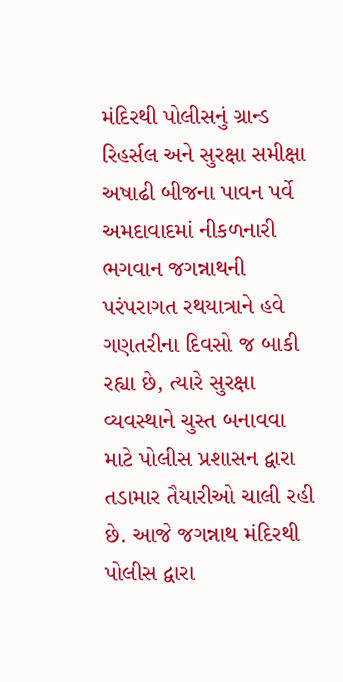મંદિરથી પોલીસનું ગ્રાન્ડ રિહર્સલ અને સુરક્ષા સમીક્ષા
અષાઢી બીજના પાવન પર્વે અમદાવાદમાં નીકળનારી ભગવાન જગન્નાથની પરંપરાગત રથયાત્રાને હવે ગણતરીના દિવસો જ બાકી રહ્યા છે, ત્યારે સુરક્ષા વ્યવસ્થાને ચુસ્ત બનાવવા માટે પોલીસ પ્રશાસન દ્વારા તડામાર તૈયારીઓ ચાલી રહી છે. આજે જગન્નાથ મંદિરથી પોલીસ દ્વારા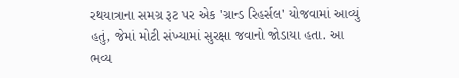રથયાત્રાના સમગ્ર રૂટ પર એક 'ગ્રાન્ડ રિહર્સલ' યોજવામાં આવ્યું હતું, જેમાં મોટી સંખ્યામાં સુરક્ષા જવાનો જોડાયા હતા. આ ભવ્ય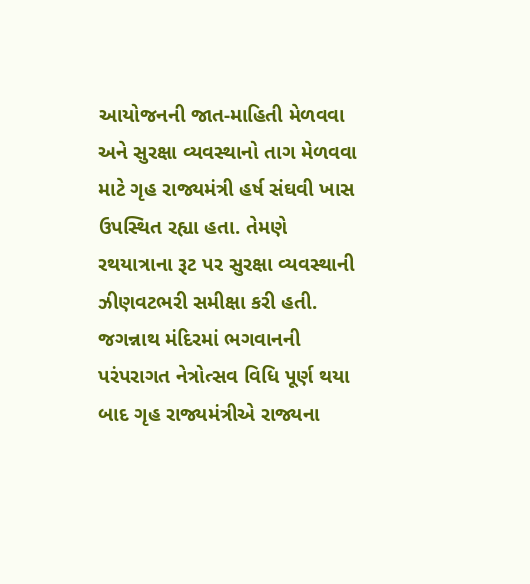આયોજનની જાત-માહિતી મેળવવા અને સુરક્ષા વ્યવસ્થાનો તાગ મેળવવા માટે ગૃહ રાજ્યમંત્રી હર્ષ સંઘવી ખાસ ઉપસ્થિત રહ્યા હતા. તેમણે રથયાત્રાના રૂટ પર સુરક્ષા વ્યવસ્થાની ઝીણવટભરી સમીક્ષા કરી હતી. જગન્નાથ મંદિરમાં ભગવાનની પરંપરાગત નેત્રોત્સવ વિધિ પૂર્ણ થયા બાદ ગૃહ રાજ્યમંત્રીએ રાજ્યના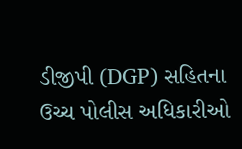ડીજીપી (DGP) સહિતના ઉચ્ચ પોલીસ અધિકારીઓ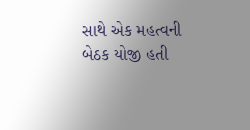સાથે એક મહત્વની બેઠક યોજી હતી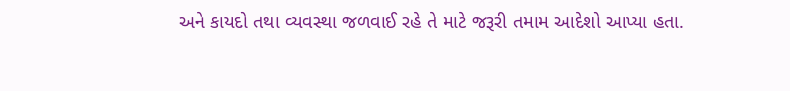અને કાયદો તથા વ્યવસ્થા જળવાઈ રહે તે માટે જરૂરી તમામ આદેશો આપ્યા હતા.